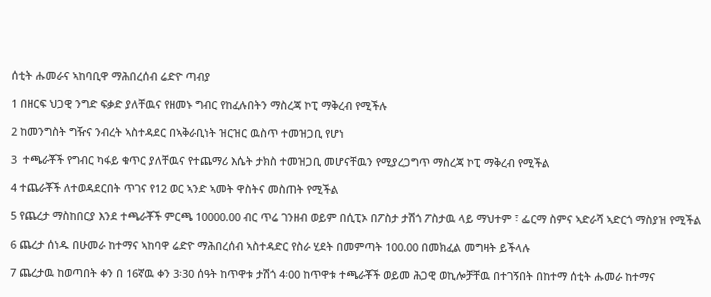ሰቲት ሑመራና ኣከባቢዋ ማሕበረሰብ ሬድዮ ጣብያ

1 በዘርፍ ህጋዊ ንግድ ፍቃድ ያለቸዉና የዘመኑ ግብር የከፈሉበትን ማስረጃ ኮፒ ማቅረብ የሚችሉ

2 ከመንግስት ግዥና ንብረት ኣስተዳደር በኣቅራቢነት ዝርዝር ዉስጥ ተመዝጋቢ የሆነ

3  ተጫራቾች የግብር ካፋይ ቁጥር ያለቸዉና የተጨማሪ እሴት ታክስ ተመዝጋቢ መሆናቸዉን የሚያረጋግጥ ማስረጃ ኮፒ ማቅረብ የሚችል

4 ተጨራቾች ለተወዳደርበት ጥገና የ12 ወር ኣንድ ኣመት ዋስትና መስጠት የሚችል

5 የጨረታ ማስከበርያ እንደ ተጫራቾች ምርጫ 10000.00 ብር ጥሬ ገንዘብ ወይም በሲፒኦ በፖስታ ታሽጎ ፖስታዉ ላይ ማህተም ፣ ፌርማ ስምና ኣድራሻ ኣድርጎ ማስያዝ የሚችል

6 ጨረታ ሰነዱ በሁመራ ከተማና ኣከባዋ ሬድዮ ማሕበረሰብ ኣስተዳድር የስራ ሂደት በመምጣት 100.00 በመክፈል መግዛት ይችላሉ

7 ጨረታዉ ከወጣበት ቀን በ 16ኛዉ ቀን 3፡30 ሰዓት ከጥዋቱ ታሽጎ 4፡00 ከጥዋቱ ተጫራቾች ወይመ ሕጋዊ ወኪሎቻቸዉ በተገኝበት በከተማ ሰቲት ሑመራ ከተማና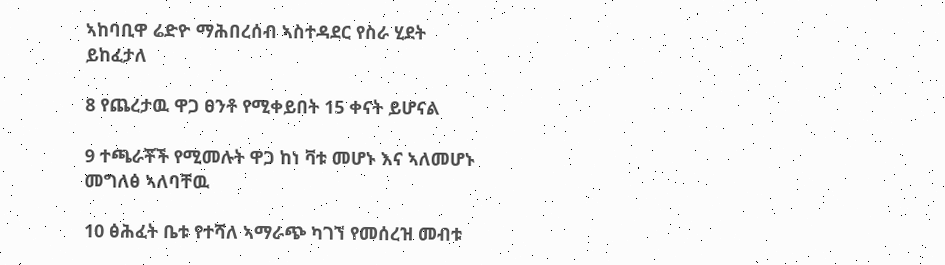ኣከባቢዋ ሬድዮ ማሕበረሰብ ኣስተዳደር የስራ ሂደት ይከፈታለ

8 የጨረታዉ ዋጋ ፀንቶ የሚቀይበት 15 ቀናት ይሆናል

9 ተጫራቾች የሚመሉት ዋጋ ከነ ቫቱ መሆኑ እና ኣለመሆኑ መግለፅ ኣለባቸዉ

10 ፅሕፈት ቤቱ የተሻለ ኣማራጭ ካገኘ የመሰረዝ መብቱ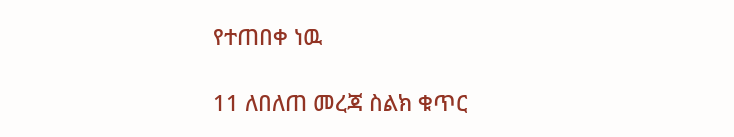የተጠበቀ ነዉ

11 ለበለጠ መረጃ ስልክ ቁጥር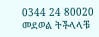0344 24 80020 መደወል ትችላላቹ